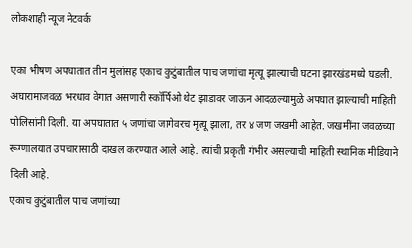लोकशाही न्यूज नेटवर्क

एका भीषण अपघातात तीन मुलांसह एकाच कुटुंबातील पाच जणांचा मृत्यू झाल्याची घटना झारखंडमध्ये घडली. अघारामाजवळ भरधाव वेगात असणारी स्कॉर्पिओ थेट झाडावर जाऊन आदळल्यामुळे अपघात झाल्याची माहिती पोलिसांनी दिली. या अपघातात ५ जणांचा जागेवरच मृत्यू झाला, तर ४ जण जखमी आहेत. जखमींना जवळच्या रूग्णालयात उपचारासाठी दाखल करण्यात आले आहे. त्यांची प्रकृती गंभीर असल्याची माहिती स्थानिक मीडियाने दिली आहे.
एकाच कुटुंबातील पाच जणांच्या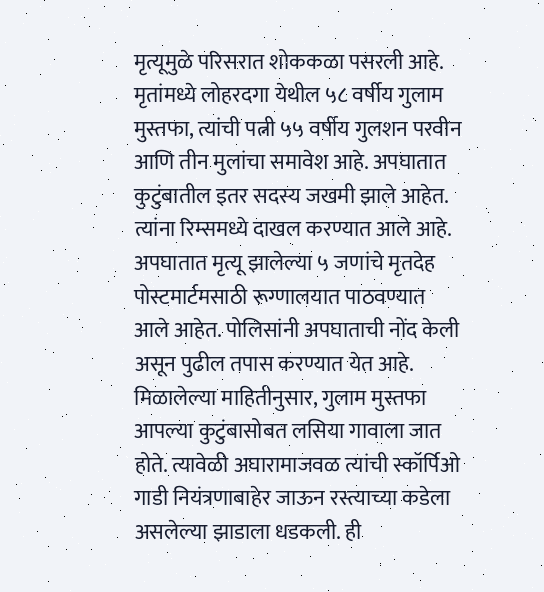मृत्यूमुळे परिसरात शोककळा पसरली आहे. मृतांमध्ये लोहरदगा येथील ५८ वर्षीय गुलाम मुस्तफा, त्यांची पत्नी ५५ वर्षीय गुलशन परवीन आणि तीन मुलांचा समावेश आहे. अपघातात कुटुंबातील इतर सदस्य जखमी झाले आहेत. त्यांना रिम्समध्ये दाखल करण्यात आले आहे. अपघातात मृत्यू झालेल्या ५ जणांचे मृतदेह पोस्टमार्टमसाठी रूग्णालयात पाठवण्यात आले आहेत. पोलिसांनी अपघाताची नोंद केली असून पुढील तपास करण्यात येत आहे.
मिळालेल्या माहितीनुसार, गुलाम मुस्तफा आपल्या कुटुंबासोबत लसिया गावाला जात होते. त्यावेळी अघारामाजवळ त्यांची स्कॉर्पिओ गाडी नियंत्रणाबाहेर जाऊन रस्त्याच्या कडेला असलेल्या झाडाला धडकली. ही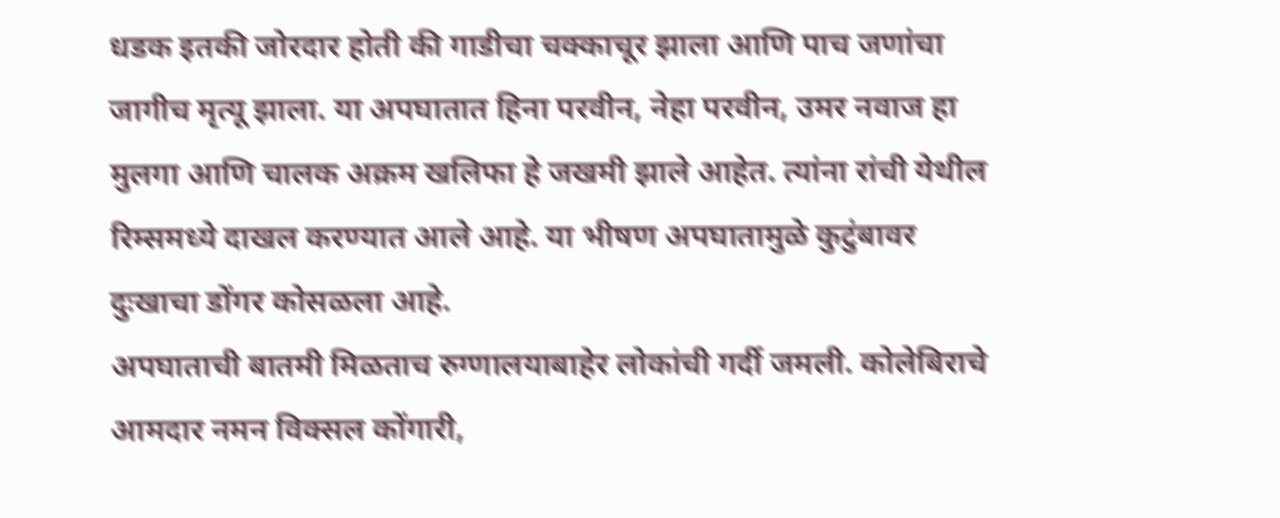धडक इतकी जोरदार होती की गाडीचा चक्काचूर झाला आणि पाच जणांचा जागीच मृत्यू झाला. या अपघातात हिना परवीन, नेहा परवीन, उमर नवाज हा मुलगा आणि चालक अक्रम खलिफा हे जखमी झाले आहेत. त्यांना रांची येथील रिम्समध्ये दाखल करण्यात आले आहे. या भीषण अपघातामुळे कुटुंबावर दुःखाचा डोंगर कोसळला आहे.
अपघाताची बातमी मिळताच रुग्णालयाबाहेर लोकांची गर्दी जमली. कोलेबिराचे आमदार नमन विक्सल कोंगारी,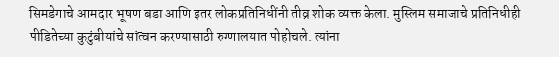सिमडेगाचे आमदार भूषण बडा आणि इतर लोकप्रतिनिधींनी तीव्र शोक व्यक्त केला. मुस्लिम समाजाचे प्रतिनिधीही पीडितेच्या कुटुंबीयांचे सांत्वन करण्यासाठी रुग्णालयात पोहोचले. त्यांना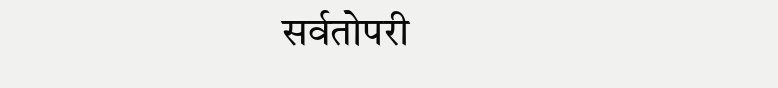सर्वतोपरी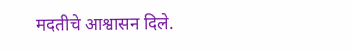मदतीचे आश्वासन दिले.